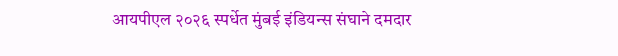आयपीएल २०२६ स्पर्धेत मुंबई इंडियन्स संघाने दमदार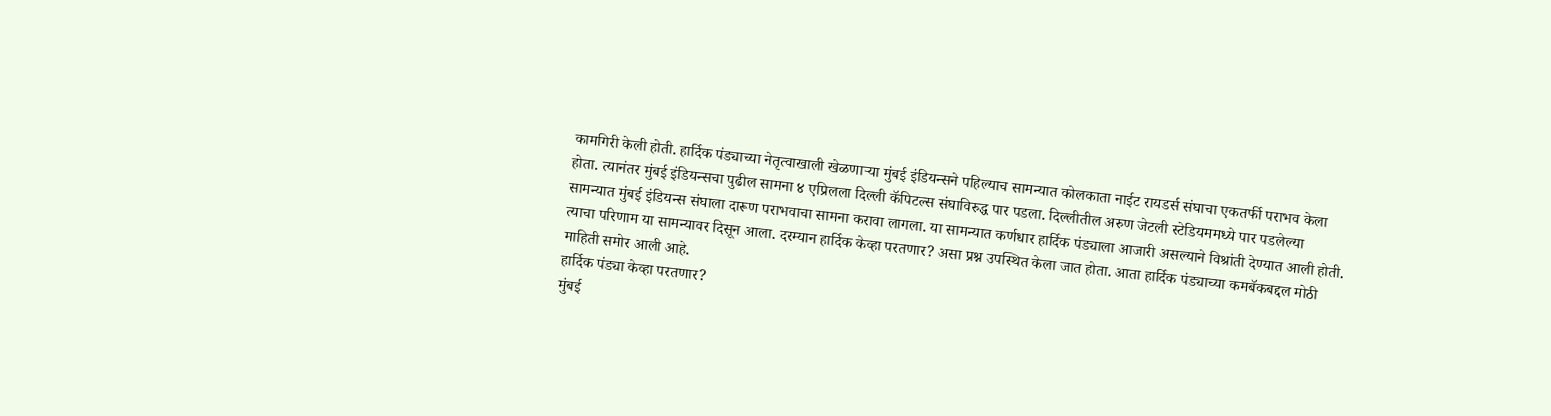कामगिरी केली होती. हार्दिक पंड्याच्या नेतृत्वाखाली खेळणाऱ्या मुंबई इंडियन्सने पहिल्याच सामन्यात कोलकाता नाईट रायडर्स संघाचा एकतर्फी पराभव केला होता. त्यानंतर मुंबई इंडियन्सचा पुढील सामना ४ एप्रिलला दिल्ली कॅपिटल्स संघाविरुद्ध पार पडला. दिल्लीतील अरुण जेटली स्टेडियममध्ये पार पडलेल्या सामन्यात मुंबई इंडियन्स संघाला दारूण पराभवाचा सामना करावा लागला. या सामन्यात कर्णधार हार्दिक पंड्याला आजारी असल्याने विश्रांती देण्यात आली होती. त्याचा परिणाम या सामन्यावर दिसून आला. दरम्यान हार्दिक केव्हा परतणार? असा प्रश्न उपस्थित केला जात होता. आता हार्दिक पंड्याच्या कमबॅकबद्दल मोठी माहिती समोर आली आहे.
हार्दिक पंड्या केव्हा परतणार?
मुंबई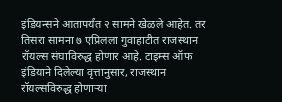इंडियन्सने आतापर्यंत २ सामने खेळले आहेत. तर तिसरा सामना ७ एप्रिलला गुवाहाटीत राजस्थान रॉयल्स संघाविरुद्ध होणार आहे. टाइम्स ऑफ इंडियाने दिलेल्या वृत्तानुसार, राजस्थान रॉयल्सविरुद्ध होणाऱ्या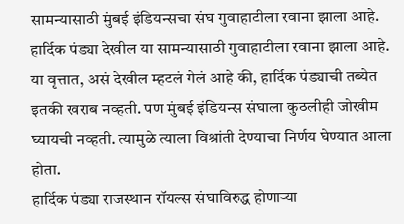सामन्यासाठी मुंबई इंडियन्सचा संघ गुवाहाटीला रवाना झाला आहे. हार्दिक पंड्या देखील या सामन्यासाठी गुवाहाटीला रवाना झाला आहे. या वृत्तात, असं देखील म्हटलं गेलं आहे की, हार्दिक पंड्याची तब्येत इतकी खराब नव्हती. पण मुंबई इंडियन्स संघाला कुठलीही जोखीम घ्यायची नव्हती. त्यामुळे त्याला विश्रांती देण्याचा निर्णय घेण्यात आला होता.
हार्दिक पंड्या राजस्थान रॉयल्स संघाविरुद्ध होणाऱ्या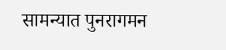सामन्यात पुनरागमन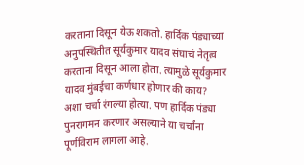करताना दिसून येऊ शकतो. हार्दिक पंड्याच्या अनुपस्थितीत सूर्यकुमार यादव संघाचं नेतृत्व करताना दिसून आला होता. त्यामुळे सूर्यकुमार यादव मुंबईचा कर्णधार होणार की काय? अशा चर्चा रंगल्या होत्या. पण हार्दिक पंड्या पुनरागमन करणार असल्याने या चर्चांना पूर्णविराम लागला आहे.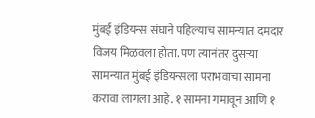मुंबई इंडियन्स संघाने पहिल्याच सामन्यात दमदार विजय मिळवला होता. पण त्यानंतर दुसऱ्या सामन्यात मुंबई इंडियन्सला पराभवाचा सामना करावा लागला आहे. १ सामना गमावून आणि १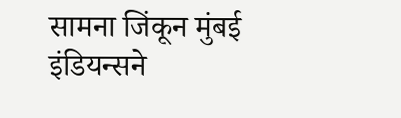सामना जिंकून मुंबई इंडियन्सने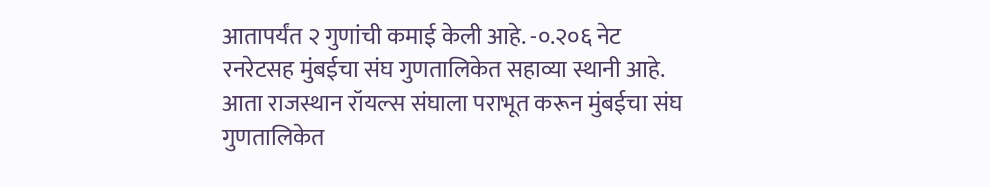आतापर्यंत २ गुणांची कमाई केली आहे. -०.२०६ नेट रनरेटसह मुंबईचा संघ गुणतालिकेत सहाव्या स्थानी आहे. आता राजस्थान रॉयल्स संघाला पराभूत करून मुंबईचा संघ गुणतालिकेत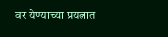वर येण्याच्या प्रयत्नात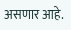असणार आहे.